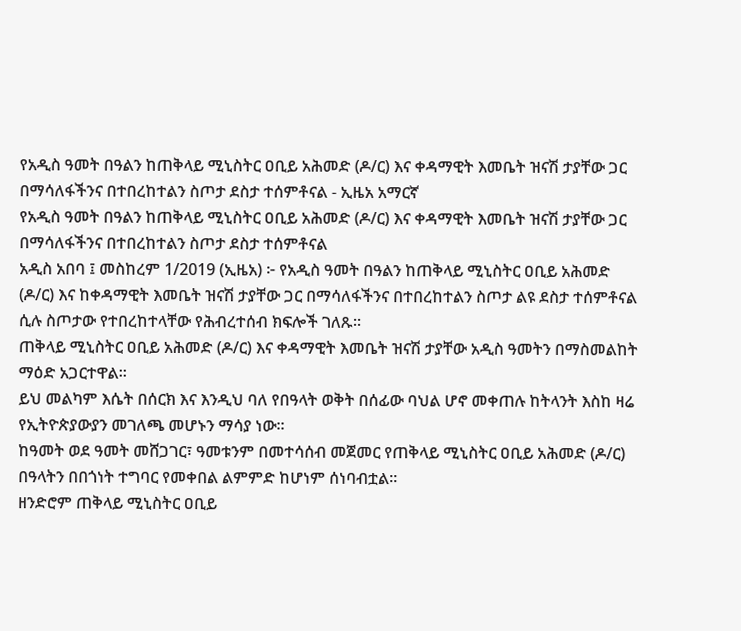የአዲስ ዓመት በዓልን ከጠቅላይ ሚኒስትር ዐቢይ አሕመድ (ዶ/ር) እና ቀዳማዊት እመቤት ዝናሽ ታያቸው ጋር በማሳለፋችንና በተበረከተልን ስጦታ ደስታ ተሰምቶናል - ኢዜአ አማርኛ
የአዲስ ዓመት በዓልን ከጠቅላይ ሚኒስትር ዐቢይ አሕመድ (ዶ/ር) እና ቀዳማዊት እመቤት ዝናሽ ታያቸው ጋር በማሳለፋችንና በተበረከተልን ስጦታ ደስታ ተሰምቶናል
አዲስ አበባ ፤ መስከረም 1/2019 (ኢዜአ) ፦ የአዲስ ዓመት በዓልን ከጠቅላይ ሚኒስትር ዐቢይ አሕመድ (ዶ/ር) እና ከቀዳማዊት እመቤት ዝናሽ ታያቸው ጋር በማሳለፋችንና በተበረከተልን ስጦታ ልዩ ደስታ ተሰምቶናል ሲሉ ስጦታው የተበረከተላቸው የሕብረተሰብ ክፍሎች ገለጹ።
ጠቅላይ ሚኒስትር ዐቢይ አሕመድ (ዶ/ር) እና ቀዳማዊት እመቤት ዝናሽ ታያቸው አዲስ ዓመትን በማስመልከት ማዕድ አጋርተዋል።
ይህ መልካም እሴት በሰርክ እና እንዲህ ባለ የበዓላት ወቅት በሰፊው ባህል ሆኖ መቀጠሉ ከትላንት እስከ ዛሬ የኢትዮጵያውያን መገለጫ መሆኑን ማሳያ ነው።
ከዓመት ወደ ዓመት መሸጋገር፣ ዓመቱንም በመተሳሰብ መጀመር የጠቅላይ ሚኒስትር ዐቢይ አሕመድ (ዶ/ር) በዓላትን በበጎነት ተግባር የመቀበል ልምምድ ከሆነም ሰነባብቷል።
ዘንድሮም ጠቅላይ ሚኒስትር ዐቢይ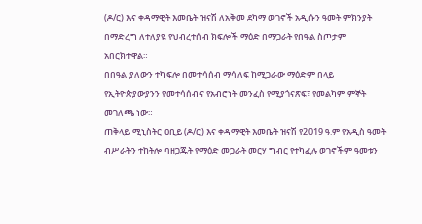(ዶ/ር) እና ቀዳማዊት እመቤት ዝናሽ ለአቅመ ደካማ ወገኖች አዲሱን ዓመት ምክንያት በማድረግ ለተለያዩ የህብረተሰብ ክፍሎች ማዕድ በማጋራት የበዓል ስጦታም አበርክተዋል።
በበዓል ያለውን ተካፍሎ በመተሳሰብ ማሳለፍ ከሚጋራው ማዕድም በላይ የኢትዮጵያውያንን የመተሳሰብና የአብሮነት መንፈስ የሚያጎናጽፍ፣ የመልካም ምኞት መገለጫ ነው።
ጠቅላይ ሚኒስትር ዐቢይ (ዶ/ር) እና ቀዳማዊት እመቤት ዝናሽ የ2019 ዓ.ም የአዲስ ዓመት ብሥራትን ተከትሎ ባዘጋጁት የማዕድ መጋራት መርሃ ግብር የተካፈሉ ወገኖችም ዓመቱን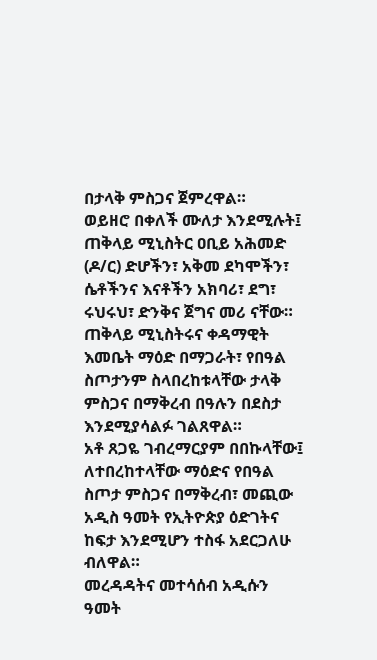በታላቅ ምስጋና ጀምረዋል።
ወይዘሮ በቀለች ሙለታ እንደሚሉት፤ ጠቅላይ ሚኒስትር ዐቢይ አሕመድ (ዶ/ር) ድሆችን፣ አቅመ ደካሞችን፣ ሴቶችንና እናቶችን አክባሪ፣ ደግ፣ ሩህሩህ፣ ድንቅና ጀግና መሪ ናቸው።
ጠቅላይ ሚኒስትሩና ቀዳማዊት እመቤት ማዕድ በማጋራት፣ የበዓል ስጦታንም ስላበረከቱላቸው ታላቅ ምስጋና በማቅረብ በዓሉን በደስታ እንደሚያሳልፉ ገልጸዋል።
አቶ ጸጋዬ ገብረማርያም በበኩላቸው፤ ለተበረከተላቸው ማዕድና የበዓል ስጦታ ምስጋና በማቅረብ፣ መጪው አዲስ ዓመት የኢትዮጵያ ዕድገትና ከፍታ እንደሚሆን ተስፋ አደርጋለሁ ብለዋል።
መረዳዳትና መተሳሰብ አዲሱን ዓመት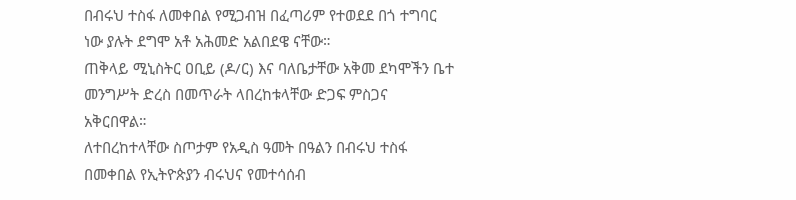በብሩህ ተስፋ ለመቀበል የሚጋብዝ በፈጣሪም የተወደደ በጎ ተግባር ነው ያሉት ደግሞ አቶ አሕመድ አልበደዌ ናቸው።
ጠቅላይ ሚኒስትር ዐቢይ (ዶ/ር) እና ባለቤታቸው አቅመ ደካሞችን ቤተ መንግሥት ድረስ በመጥራት ላበረከቱላቸው ድጋፍ ምስጋና አቅርበዋል።
ለተበረከተላቸው ስጦታም የአዲስ ዓመት በዓልን በብሩህ ተስፋ በመቀበል የኢትዮጵያን ብሩህና የመተሳሰብ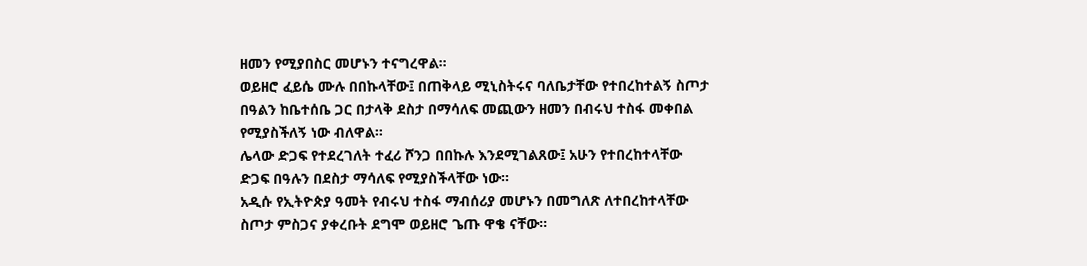ዘመን የሚያበስር መሆኑን ተናግረዋል።
ወይዘሮ ፈይሴ ሙሉ በበኩላቸው፤ በጠቅላይ ሚኒስትሩና ባለቤታቸው የተበረከተልኝ ስጦታ በዓልን ከቤተሰቤ ጋር በታላቅ ደስታ በማሳለፍ መጪውን ዘመን በብሩህ ተስፋ መቀበል የሚያስችለኝ ነው ብለዋል።
ሌላው ድጋፍ የተደረገለት ተፈሪ ሾንጋ በበኩሉ እንደሚገልጸው፤ አሁን የተበረከተላቸው ድጋፍ በዓሉን በደስታ ማሳለፍ የሚያስችላቸው ነው።
አዲሱ የኢትዮጵያ ዓመት የብሩህ ተስፋ ማብሰሪያ መሆኑን በመግለጽ ለተበረከተላቸው ስጦታ ምስጋና ያቀረቡት ደግሞ ወይዘሮ ጌጡ ዋቄ ናቸው።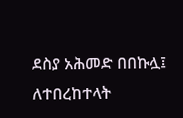ደስያ አሕመድ በበኩሏ፤ ለተበረከተላት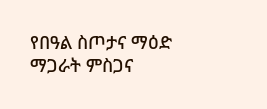የበዓል ስጦታና ማዕድ ማጋራት ምስጋና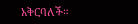አቅርባለች።